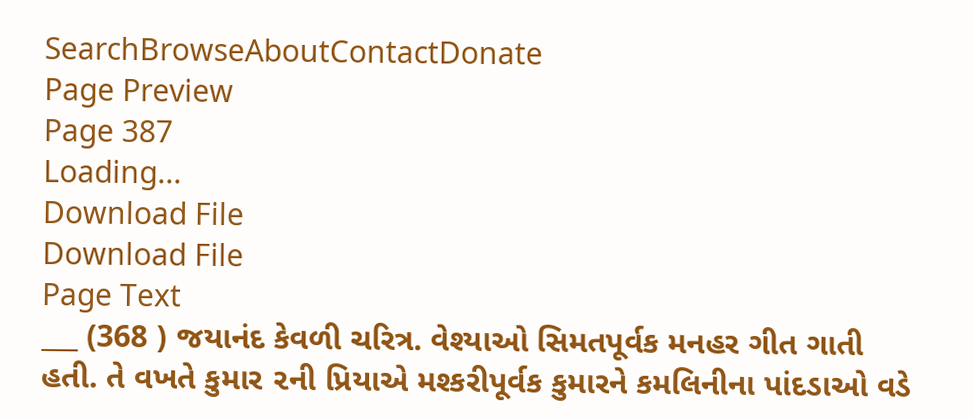SearchBrowseAboutContactDonate
Page Preview
Page 387
Loading...
Download File
Download File
Page Text
___ (368 ) જયાનંદ કેવળી ચરિત્ર. વેશ્યાઓ સિમતપૂર્વક મનહર ગીત ગાતી હતી. તે વખતે કુમાર ૨ની પ્રિયાએ મશ્કરીપૂર્વક કુમારને કમલિનીના પાંદડાઓ વડે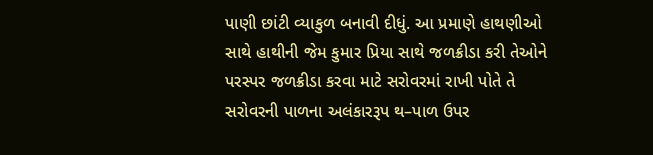પાણી છાંટી વ્યાકુળ બનાવી દીધું. આ પ્રમાણે હાથણીઓ સાથે હાથીની જેમ કુમાર પ્રિયા સાથે જળક્રીડા કરી તેઓને પરસ્પર જળક્રીડા કરવા માટે સરોવરમાં રાખી પોતે તે સરોવરની પાળના અલંકારરૂપ થ–પાળ ઉપર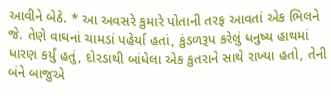આવીને બેઠે. * આ અવસરે કુમારે પોતાની તરફ આવતાં એક ભિલને જે. તેણે વાઘનાં ચામડાં પહેર્યા હતાં, કુંડળરૂપ કરેલું ધનુષ્ય હાથમાં ધારણ કર્યું હતું, દોરડાથી બાંધેલા એક કુતરાને સાથે રાખ્યા હતો, તેની બંને બાજુએ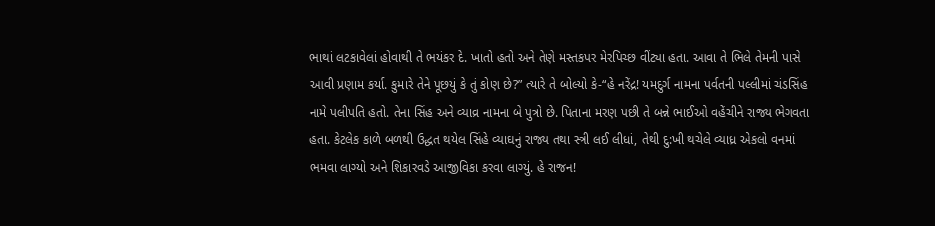ભાથાં લટકાવેલાં હોવાથી તે ભયંકર દે. ખાતો હતો અને તેણે મસ્તકપર મેરપિચ્છ વીંટ્યા હતા. આવા તે ભિલે તેમની પાસે આવી પ્રણામ કર્યા. કુમારે તેને પૂછયું કે તું કોણ છે?” ત્યારે તે બોલ્યો કે-“હે નરેંદ્ર! યમદુર્ગ નામના પર્વતની પલ્લીમાં ચંડસિંહ નામે પલીપતિ હતો. તેના સિંહ અને વ્યાવ્ર નામના બે પુત્રો છે. પિતાના મરણ પછી તે બન્ને ભાઈઓ વહેંચીને રાજ્ય ભેગવતા હતા. કેટલેક કાળે બળથી ઉદ્ધત થયેલ સિંહે વ્યાઘનું રાજ્ય તથા સ્ત્રી લઈ લીધાં, તેથી દુ:ખી થચેલે વ્યાધ્ર એકલો વનમાં ભમવા લાગ્યો અને શિકારવડે આજીવિકા કરવા લાગ્યું. હે રાજન!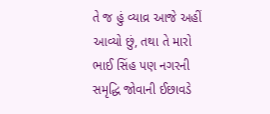તે જ હું વ્યાવ્ર આજે અહીં આવ્યો છું, તથા તે મારો ભાઈ સિંહ પણ નગરની સમૃદ્ધિ જોવાની ઈછાવડે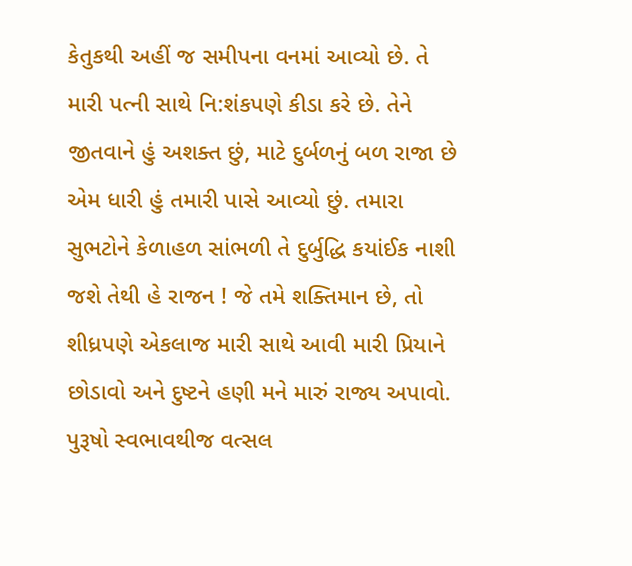કેતુકથી અહીં જ સમીપના વનમાં આવ્યો છે. તે મારી પત્ની સાથે નિ:શંકપણે કીડા કરે છે. તેને જીતવાને હું અશક્ત છું, માટે દુર્બળનું બળ રાજા છે એમ ધારી હું તમારી પાસે આવ્યો છું. તમારા સુભટોને કેળાહળ સાંભળી તે દુર્બુદ્ધિ કયાંઈક નાશી જશે તેથી હે રાજન ! જે તમે શક્તિમાન છે, તો શીધ્રપણે એકલાજ મારી સાથે આવી મારી પ્રિયાને છોડાવો અને દુષ્ટને હણી મને મારું રાજ્ય અપાવો. પુરૂષો સ્વભાવથીજ વત્સલ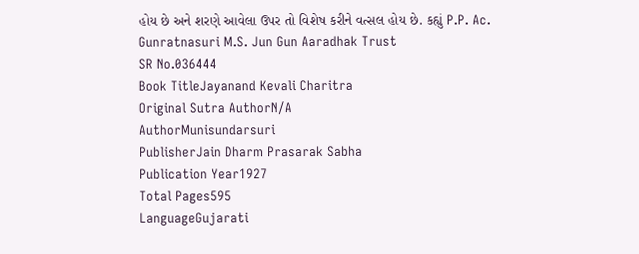હોય છે અને શરણે આવેલા ઉપર તો વિશેષ કરીને વત્સલ હોય છે. કહ્યું P.P. Ac. Gunratnasuri M.S. Jun Gun Aaradhak Trust
SR No.036444
Book TitleJayanand Kevali Charitra
Original Sutra AuthorN/A
AuthorMunisundarsuri
PublisherJain Dharm Prasarak Sabha
Publication Year1927
Total Pages595
LanguageGujarati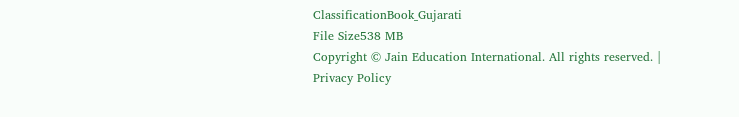ClassificationBook_Gujarati
File Size538 MB
Copyright © Jain Education International. All rights reserved. | Privacy Policy